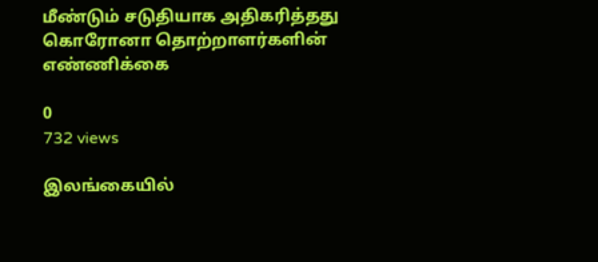மீண்டும் சடுதியாக அதிகரித்தது கொரோனா தொற்றாளர்களின் எண்ணிக்கை

0
732 views

இலங்கையில்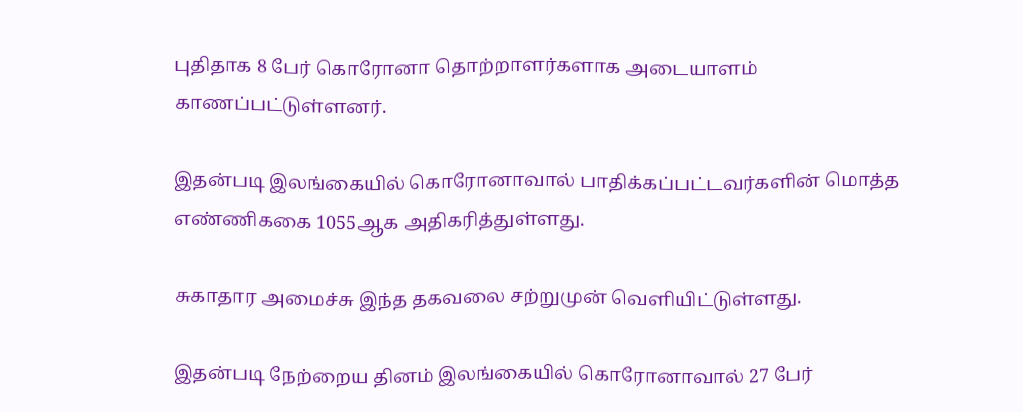புதிதாக 8 பேர் கொரோனா தொற்றாளர்களாக அடையாளம் காணப்பட்டுள்ளனர்.

இதன்படி இலங்கையில் கொரோனாவால் பாதிக்கப்பட்டவர்களின் மொத்த எண்ணிககை 1055ஆக அதிகரித்துள்ளது.

சுகாதார அமைச்சு இந்த தகவலை சற்றுமுன் வெளியிட்டுள்ளது.

இதன்படி நேற்றைய தினம் இலங்கையில் கொரோனாவால் 27 பேர்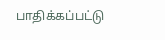பாதிக்கப்பட்டு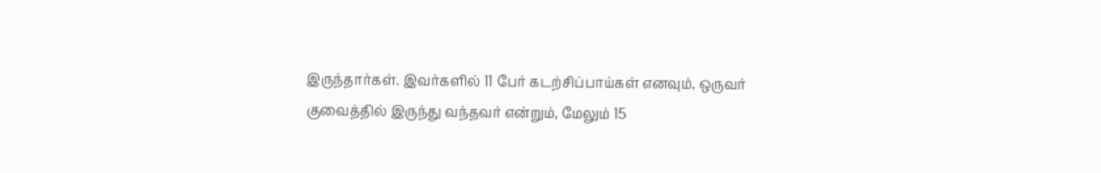இருந்தார்கள். இவர்களில் 11 பேர் கடற்சிப்பாய்கள் எனவும், ஒருவர் குவைத்தில் இருந்து வந்தவர் என்றும், மேலும் 15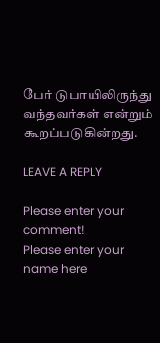பேர் டுபாயிலிருந்து வந்தவர்கள் என்றும் கூறப்படுகின்றது.

LEAVE A REPLY

Please enter your comment!
Please enter your name here